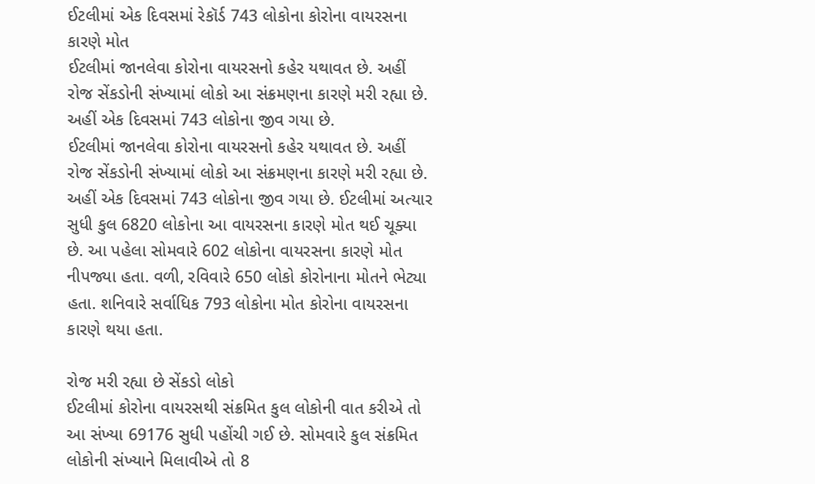ઈટલીમાં એક દિવસમાં રેકૉર્ડ 743 લોકોના કોરોના વાયરસના કારણે મોત
ઈટલીમાં જાનલેવા કોરોના વાયરસનો કહેર યથાવત છે. અહીં રોજ સેંકડોની સંખ્યામાં લોકો આ સંક્રમણના કારણે મરી રહ્યા છે. અહીં એક દિવસમાં 743 લોકોના જીવ ગયા છે.
ઈટલીમાં જાનલેવા કોરોના વાયરસનો કહેર યથાવત છે. અહીં રોજ સેંકડોની સંખ્યામાં લોકો આ સંક્રમણના કારણે મરી રહ્યા છે. અહીં એક દિવસમાં 743 લોકોના જીવ ગયા છે. ઈટલીમાં અત્યાર સુધી કુલ 6820 લોકોના આ વાયરસના કારણે મોત થઈ ચૂક્યા છે. આ પહેલા સોમવારે 602 લોકોના વાયરસના કારણે મોત નીપજ્યા હતા. વળી, રવિવારે 650 લોકો કોરોનાના મોતને ભેટ્યા હતા. શનિવારે સર્વાધિક 793 લોકોના મોત કોરોના વાયરસના કારણે થયા હતા.

રોજ મરી રહ્યા છે સેંકડો લોકો
ઈટલીમાં કોરોના વાયરસથી સંક્રમિત કુલ લોકોની વાત કરીએ તો આ સંખ્યા 69176 સુધી પહોંચી ગઈ છે. સોમવારે કુલ સંક્રમિત લોકોની સંખ્યાને મિલાવીએ તો 8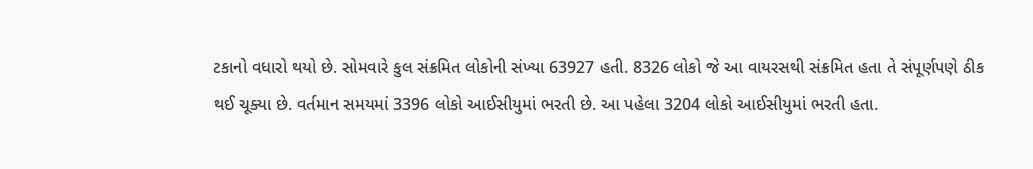ટકાનો વધારો થયો છે. સોમવારે કુલ સંક્રમિત લોકોની સંખ્યા 63927 હતી. 8326 લોકો જે આ વાયરસથી સંક્રમિત હતા તે સંપૂર્ણપણે ઠીક થઈ ચૂક્યા છે. વર્તમાન સમયમાં 3396 લોકો આઈસીયુમાં ભરતી છે. આ પહેલા 3204 લોકો આઈસીયુમાં ભરતી હતા.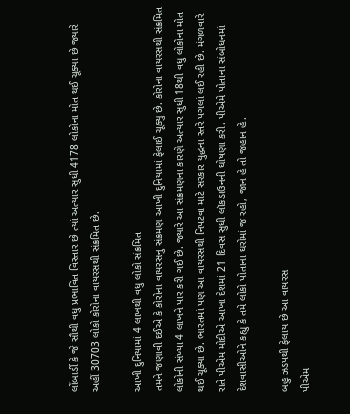લોંબાર્ડી કે જે સૌથી વધુ પ્રભાવિત વિસ્તાર છે ત્યાં અત્યાર સુધી 4178 લોકોના મોત થઈ ચૂક્યા છે જ્યારે અહીં 30703 લોકો કોરોના વાયરસથી સંક્રમિત છે.

આખી દુનિયામાં 4 લાખથી વધુ લોકો સંક્રમિત
તમને જણાવી દઈએ કે કોરોના વાયરસનુ સંક્રમણ આખી દુનિયામાં ફેલાઈ ચૂક્યુ છે. કોરોના વાયરસથી સંક્રમિત લોકોની સંખ્યા 4 લાખને પાર કરી ગઈ છે. જ્યારે આ સંક્રમણના કારણે અત્યાર સુધી 18થી વધુ લોકોના મોત થઈ ચૂક્યા છે. ભારતમાં પણ આ વાયરસથી નિપટવા માટે સરકાર યુદ્ધના સ્તરે પગલાં લઈ રહી છે. મંગળવારે રાતે પીએમ મોદીએ આખા દેશમાં 21 દિવસ સુધી લૉકડાઉનની ઘોષણા કરી. પીએમે પોતાના સંબોધનમાં દેશવાસીઓને કહ્યુ કે તમે લોકો પોતાના ઘરોમાં જ રહો, જાન હે તો જહાન હે.

બહુ ઝડપથી ફેલાય છે આ વાયરસ
પીએમ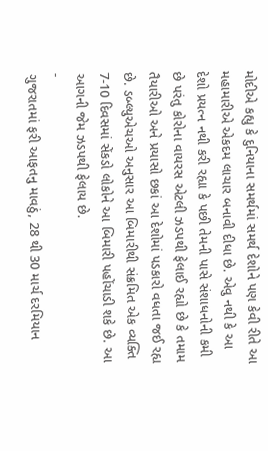મોદીએ કહ્યુ કે દુનિયાના સમર્થમાં સમર્થ દેશોને પણ કેવી રીતે આ મહામારીએ એકદમ લાચાર બનાવી દીધા છે. એવુ નથી કે આ દેશો પ્રયત્ન નથી કરી રહ્યા કે પછી તેમની પાસે સંશાધનોની કમી છે પરંતુ કોરોના વાયરસ એટલી ઝડપથી ફેલાઈ રહ્યો છે કે તમામ તૈયારીઓ અને પ્રયાસો છકાં આ દેશોમાં પડકારો વધતા જઈ રહ્ય છે. ડબ્લ્યુએચઓ અનુસાર આ બિમારીથી સંક્રમિત એક વ્યક્તિ 7-10 દિવસમાં સેંકડો લોકોને આ બિમારી પહોંચાડી શકે છે. આ આગની જેમ ઝડપથી ફેલાય છે.
-
ગુજરાતમાં ફરી આફતનુ માવઠું, 28 થી 30 માર્ચ દરમિયાન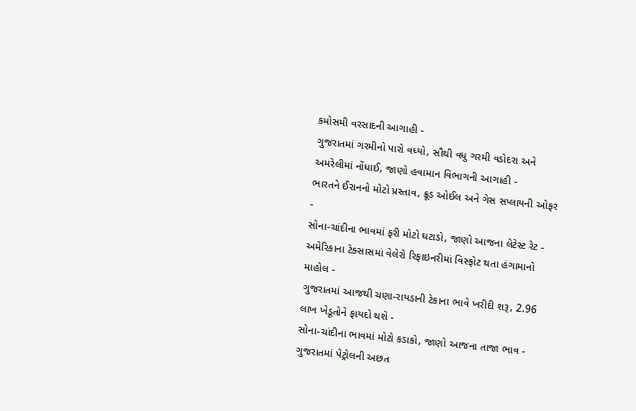કમોસમી વરસાદની આગાહી -
ગુજરાતમાં ગરમીનો પારો વધ્યો, સૌથી વધુ ગરમી વડોદરા અને અમરેલીમાં નોંધાઈ, જાણો હવામાન વિભાગની આગાહી -
ભારતને ઈરાનનો મોટો પ્રસ્તાવ, ક્રૂડ ઓઈલ અને ગેસ સપ્લાયની ઓફર -
સોના-ચાંદીના ભાવમાં ફરી મોટો ઘટાડો, જાણો આજના લેટેસ્ટ રેટ -
અમેરિકાના ટેક્સાસમાં વેલેરો રિફાઇનરીમાં વિસ્ફોટ થતા હંગામાનો માહોલ -
ગુજરાતમાં આજથી ચણા-રાયડાની ટેકાના ભાવે ખરીદી શરૂ, 2.96 લાખ ખેડૂતોને ફાયદો થશે -
સોના-ચાંદીના ભાવમાં મોટો કડાકો, જાણો આજના તાજા ભાવ -
ગુજરાતમાં પેટ્રોલની અછત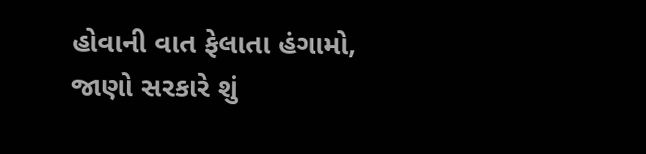હોવાની વાત ફેલાતા હંગામો, જાણો સરકારે શું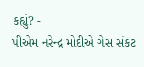કહ્યું? -
પીએમ નરેન્દ્ર મોદીએ ગેસ સંકટ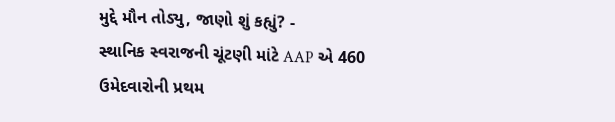મુદ્દે મૌન તોડ્યુ, જાણો શું કહ્યું? -
સ્થાનિક સ્વરાજની ચૂંટણી માંટે AAP એ 460 ઉમેદવારોની પ્રથમ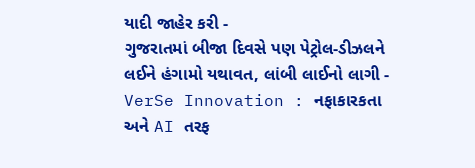યાદી જાહેર કરી -
ગુજરાતમાં બીજા દિવસે પણ પેટ્રોલ-ડીઝલને લઈને હંગામો યથાવત, લાંબી લાઈનો લાગી -
VerSe Innovation : નફાકારકતા અને AI તરફ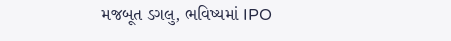મજબૂત ડગલુ, ભવિષ્યમાં IPO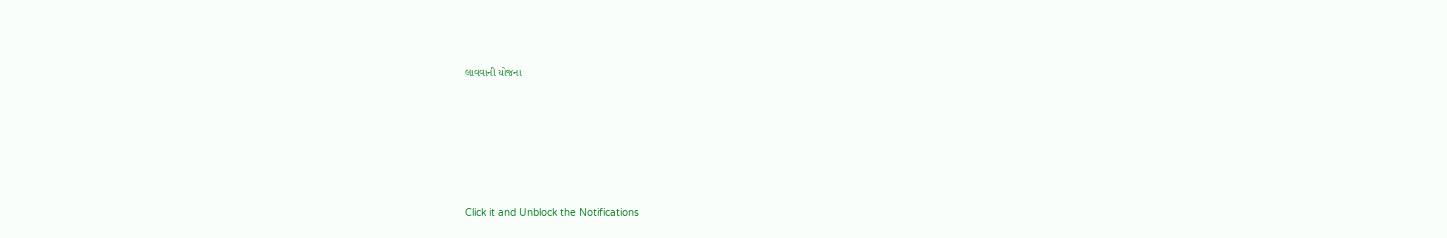લાવવાની યોજના









Click it and Unblock the Notifications